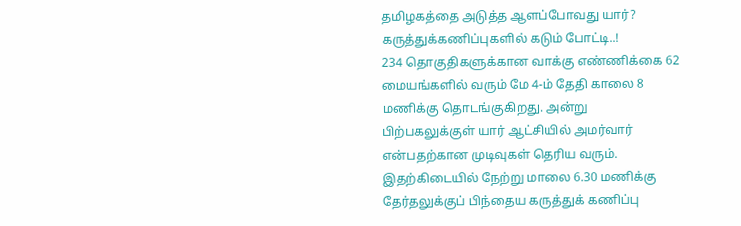தமிழகத்தை அடுத்த ஆளப்போவது யார்? கருத்துக்கணிப்புகளில் கடும் போட்டி..!
234 தொகுதிகளுக்கான வாக்கு எண்ணிக்கை 62 மையங்களில் வரும் மே 4-ம் தேதி காலை 8 மணிக்கு தொடங்குகிறது. அன்று பிற்பகலுக்குள் யார் ஆட்சியில் அமர்வார் என்பதற்கான முடிவுகள் தெரிய வரும். இதற்கிடையில் நேற்று மாலை 6.30 மணிக்கு தேர்தலுக்குப் பிந்தைய கருத்துக் கணிப்பு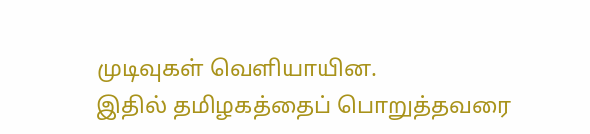முடிவுகள் வெளியாயின.
இதில் தமிழகத்தைப் பொறுத்தவரை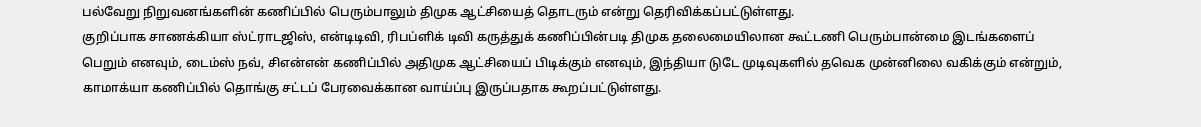பல்வேறு நிறுவனங்களின் கணிப்பில் பெரும்பாலும் திமுக ஆட்சியைத் தொடரும் என்று தெரிவிக்கப்பட்டுள்ளது.
குறிப்பாக சாணக்கியா ஸ்ட்ராடஜிஸ், என்டிடிவி, ரிபப்ளிக் டிவி கருத்துக் கணிப்பின்படி திமுக தலைமையிலான கூட்டணி பெரும்பான்மை இடங்களைப் பெறும் எனவும், டைம்ஸ் நவ், சிஎன்என் கணிப்பில் அதிமுக ஆட்சியைப் பிடிக்கும் எனவும், இந்தியா டுடே முடிவுகளில் தவெக முன்னிலை வகிக்கும் என்றும், காமாக்யா கணிப்பில் தொங்கு சட்டப் பேரவைக்கான வாய்ப்பு இருப்பதாக கூறப்பட்டுள்ளது.